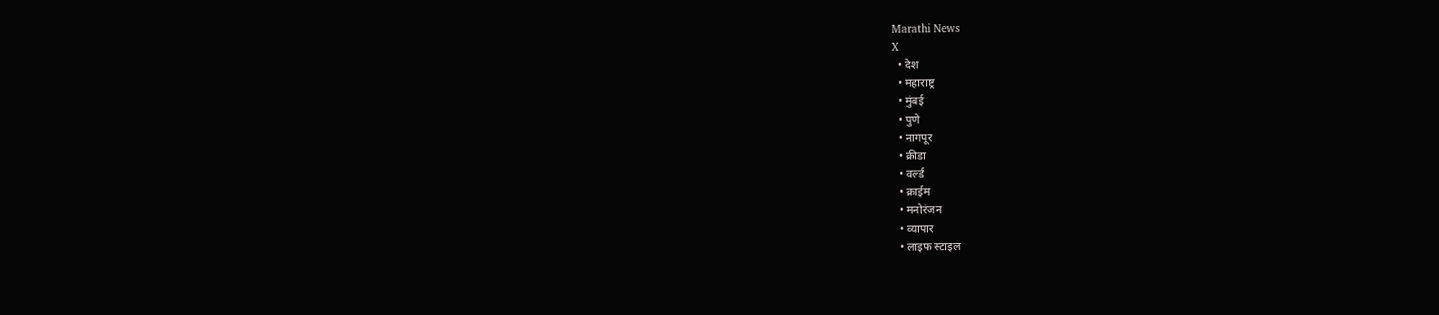Marathi News
X
  • देश
  • महाराष्ट्र
  • मुंबई
  • पुणे
  • नागपूर
  • क्रीडा
  • वर्ल्ड
  • क्राईम
  • मनोरंजन
  • व्यापार
  • लाइफ स्टाइल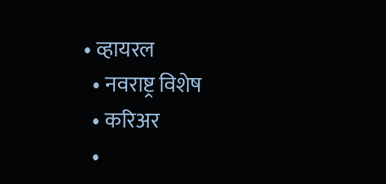• व्हायरल
  • नवराष्ट्र विशेष
  • करिअर
  •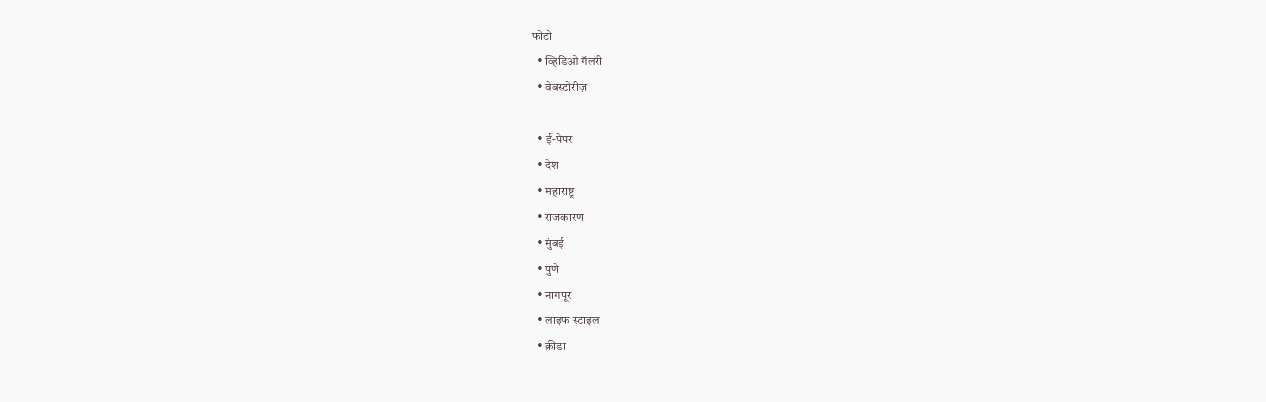फोटो
  • व्हिडिओ गॅलरी
  • वेबस्टोरीज़

  • ई-पेपर
  • देश
  • महाराष्ट्र
  • राजकारण
  • मुंबई
  • पुणे
  • नागपूर
  • लाइफ स्टाइल
  • क्रीडा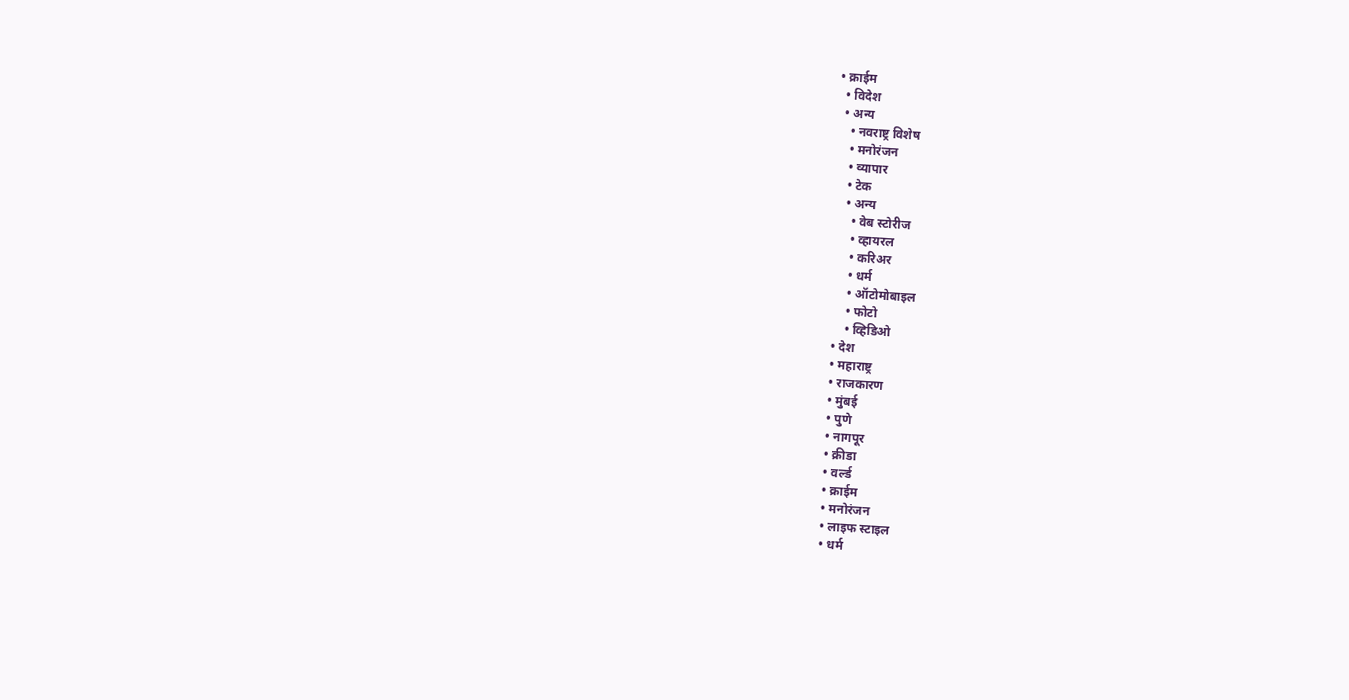• क्राईम
  • विदेश
  • अन्य
    • नवराष्ट्र विशेष
    • मनोरंजन
    • व्यापार
    • टेक
    • अन्य
      • वेब स्टोरीज
      • व्हायरल
      • करिअर
      • धर्म
      • ऑटोमोबाइल
      • फोटो
      • व्हिडिओ
  • देश
  • महाराष्ट्र
  • राजकारण
  • मुंबई
  • पुणे
  • नागपूर
  • क्रीडा
  • वर्ल्ड
  • क्राईम
  • मनोरंजन
  • लाइफ स्टाइल
  • धर्म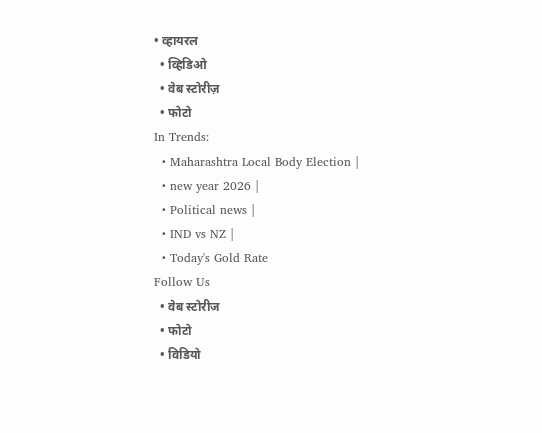• व्हायरल
  • व्हिडिओ
  • वेब स्टोरीज़
  • फोटो
In Trends:
  • Maharashtra Local Body Election |
  • new year 2026 |
  • Political news |
  • IND vs NZ |
  • Today's Gold Rate
Follow Us
  • वेब स्टोरीज
  • फोटो
  • विडियो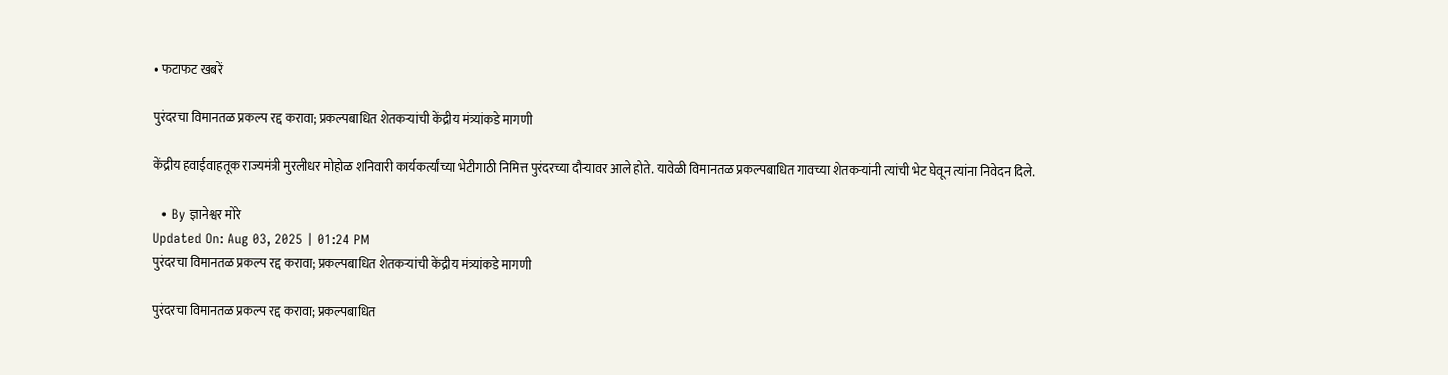• फटाफट खबरें

पुरंदरचा विमानतळ प्रकल्प रद्द करावा; प्रकल्पबाधित शेतकऱ्यांची केंद्रीय मंत्र्यांकडे मागणी

केंद्रीय हवाईवाहतूक राज्यमंत्री मुरलीधर मोहोळ शनिवारी कार्यकर्त्यांच्या भेटीगाठी निमित्त पुरंदरच्या दौऱ्यावर आले होते. यावेळी विमानतळ प्रकल्पबाधित गावच्या शेतकऱ्यांनी त्यांची भेट घेवून त्यांना निवेदन दिले.

  • By ज्ञानेश्वर मोरे
Updated On: Aug 03, 2025 | 01:24 PM
पुरंदरचा विमानतळ प्रकल्प रद्द करावा; प्रकल्पबाधित शेतकऱ्यांची केंद्रीय मंत्र्यांकडे मागणी

पुरंदरचा विमानतळ प्रकल्प रद्द करावा; प्रकल्पबाधित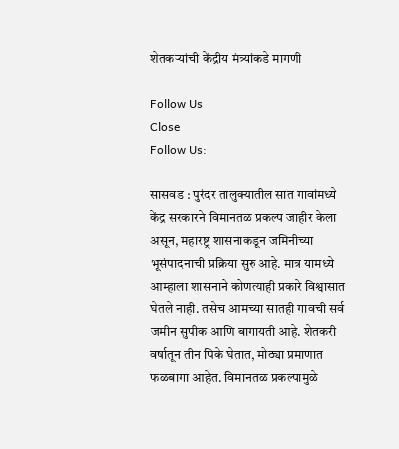शेतकऱ्यांची केंद्रीय मंत्र्यांकडे मागणी

Follow Us
Close
Follow Us:

सासवड : पुरंदर तालुक्यातील सात गावांमध्ये केंद्र सरकारने विमानतळ प्रकल्प जाहीर केला असून, महारष्ट्र शासनाकडून जमिनीच्या भूसंपादनाची प्रक्रिया सुरु आहे. मात्र यामध्ये आम्हाला शासनाने कोणत्याही प्रकारे विश्वासात घेतले नाही. तसेच आमच्या सातही गावची सर्व जमीन सुपीक आणि बागायती आहे. शेतकरी वर्षातून तीन पिके घेतात, मोठ्या प्रमाणात फळबागा आहेत. विमानतळ प्रकल्पामुळे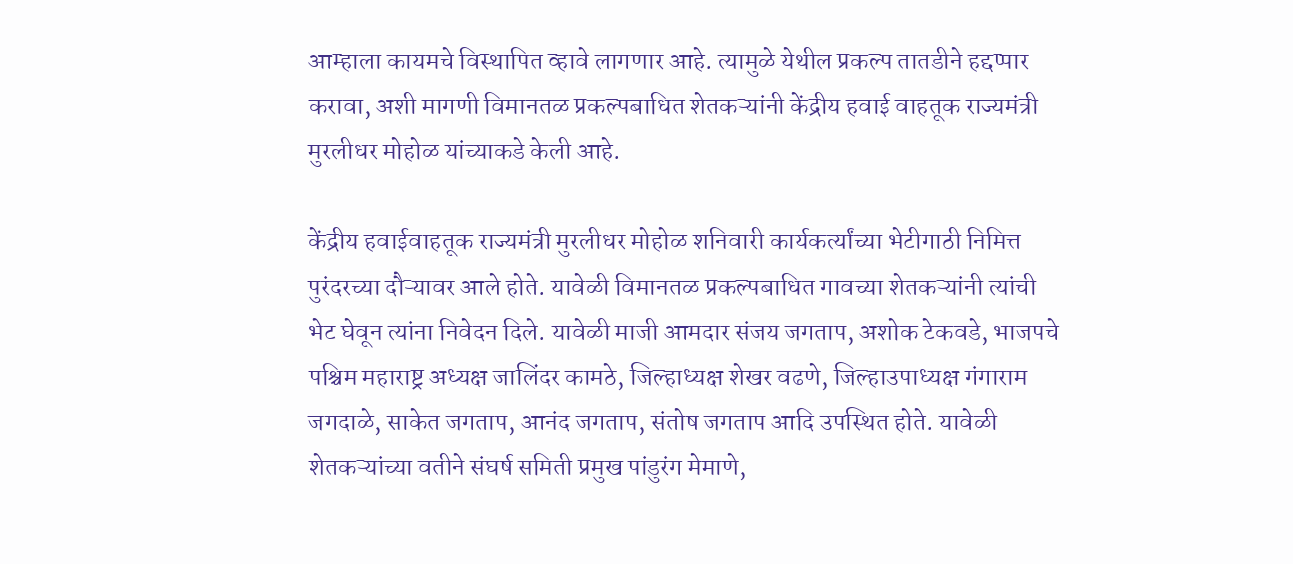आम्हाला कायमचे विस्थापित व्हावे लागणार आहे. त्यामुळे येथील प्रकल्प तातडीने हद्दप्पार करावा, अशी मागणी विमानतळ प्रकल्पबाधित शेतकऱ्यांनी केंद्रीय हवाई वाहतूक राज्यमंत्री मुरलीधर मोहोळ यांच्याकडे केली आहे.

केंद्रीय हवाईवाहतूक राज्यमंत्री मुरलीधर मोहोळ शनिवारी कार्यकर्त्यांच्या भेटीगाठी निमित्त पुरंदरच्या दौऱ्यावर आले होते. यावेळी विमानतळ प्रकल्पबाधित गावच्या शेतकऱ्यांनी त्यांची भेट घेवून त्यांना निवेदन दिले. यावेळी माजी आमदार संजय जगताप, अशोक टेकवडे, भाजपचे पश्चिम महाराष्ट्र अध्यक्ष जालिंदर कामठे, जिल्हाध्यक्ष शेखर वढणे, जिल्हाउपाध्यक्ष गंगाराम जगदाळे, साकेत जगताप, आनंद जगताप, संतोष जगताप आदि उपस्थित होते. यावेळी शेतकऱ्यांच्या वतीने संघर्ष समिती प्रमुख पांडुरंग मेमाणे,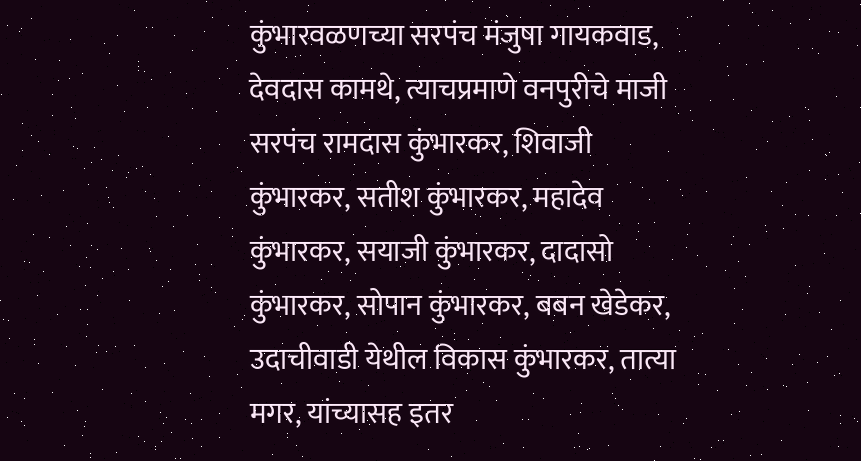कुंभारवळणच्या सरपंच मंजुषा गायकवाड, देवदास कामथे, त्याचप्रमाणे वनपुरीचे माजी सरपंच रामदास कुंभारकर, शिवाजी कुंभारकर, सतीश कुंभारकर, महादेव कुंभारकर, सयाजी कुंभारकर, दादासो कुंभारकर, सोपान कुंभारकर, बबन खेडेकर, उदाचीवाडी येथील विकास कुंभारकर, तात्या मगर, यांच्यासह इतर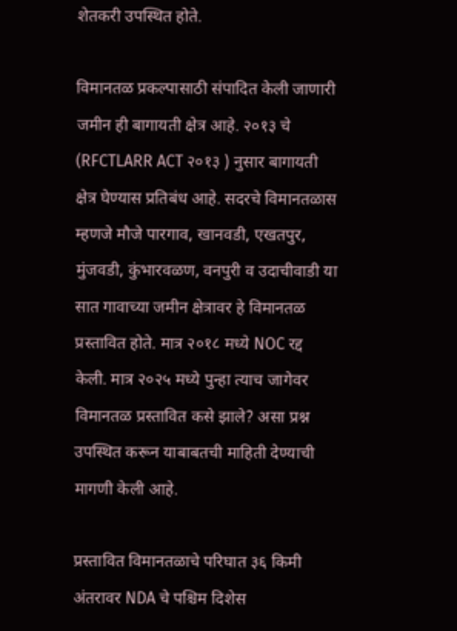शेतकरी उपस्थित होते.

विमानतळ प्रकल्पासाठी संपादित केली जाणारी जमीन ही बागायती क्षेत्र आहे. २०१३ चे (RFCTLARR ACT २०१३ ) नुसार बागायती क्षेत्र घेण्यास प्रतिबंध आहे. सदरचे विमानतळास म्हणजे मौजे पारगाव, खानवडी, एखतपुर, मुंजवडी, कुंभारवळण, वनपुरी व उदाचीवाडी या सात गावाच्या जमीन क्षेत्रावर हे विमानतळ प्रस्तावित होते. मात्र २०१८ मध्ये NOC रद्द केली. मात्र २०२५ मध्ये पुन्हा त्याच जागेवर विमानतळ प्रस्तावित कसे झाले? असा प्रश्न उपस्थित करून याबाबतची माहिती देण्याची मागणी केली आहे.

प्रस्तावित विमानतळाचे परिघात ३६ किमी अंतरावर NDA चे पश्चिम दिशेस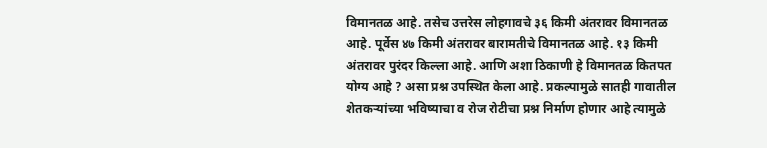विमानतळ आहे. तसेच उत्तरेस लोहगावचे ३६ किमी अंतरावर विमानतळ आहे. पूर्वेस ४७ किमी अंतरावर बारामतीचे विमानतळ आहे. १३ किमी अंतरावर पुरंदर किल्ला आहे. आणि अशा ठिकाणी हे विमानतळ कितपत योग्य आहे ? असा प्रश्न उपस्थित केला आहे. प्रकल्पामुळे सातही गावातील शेतकऱ्यांच्या भविष्याचा व रोज रोटीचा प्रश्न निर्माण होणार आहे त्यामुळे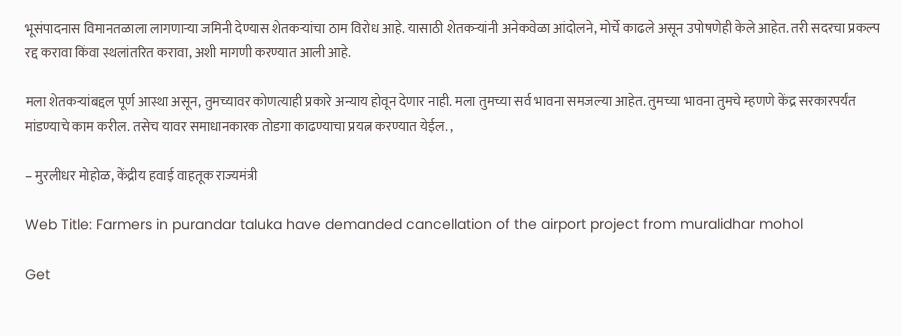भूसंपादनास विमानतळाला लागणाऱ्या जमिनी देण्यास शेतकऱ्यांचा ठाम विरोध आहे. यासाठी शेतकऱ्यांनी अनेकवेळा आंदोलने, मोर्चे काढले असून उपोषणेही केले आहेत. तरी सदरचा प्रकल्प रद्द करावा किंवा स्थलांतरित करावा, अशी मागणी करण्यात आली आहे.

मला शेतकऱ्यांबद्दल पूर्ण आस्था असून, तुमच्यावर कोणत्याही प्रकारे अन्याय होवून देणार नाही. मला तुमच्या सर्व भावना समजल्या आहेत. तुमच्या भावना तुमचे म्हणणे केंद्र सरकारपर्यंत मांडण्याचे काम करील. तसेच यावर समाधानकारक तोडगा काढण्याचा प्रयत्न करण्यात येईल. ,

– मुरलीधर मोहोळ, केंद्रीय हवाई वाहतूक राज्यमंत्री

Web Title: Farmers in purandar taluka have demanded cancellation of the airport project from muralidhar mohol

Get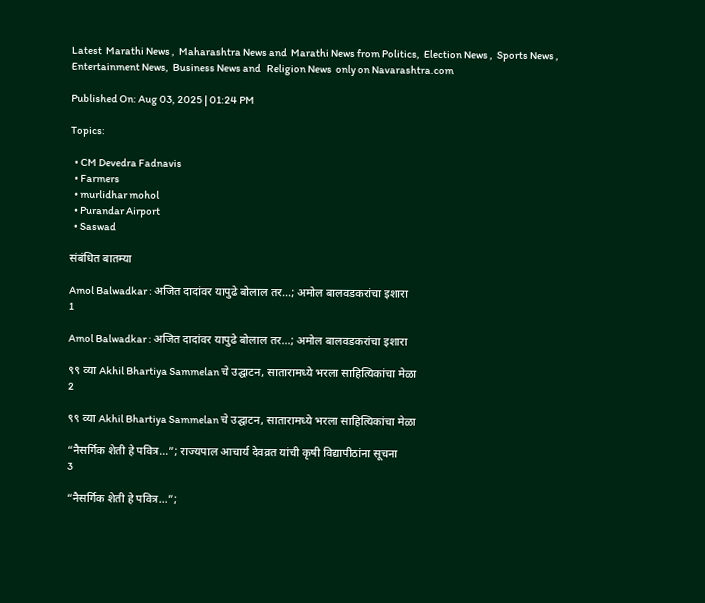Latest  Marathi News ,  Maharashtra News and  Marathi News from Politics,  Election News ,  Sports News ,  Entertainment News,  Business News and   Religion News  only on Navarashtra.com

Published On: Aug 03, 2025 | 01:24 PM

Topics:

  • CM Devedra Fadnavis
  • Farmers
  • murlidhar mohol
  • Purandar Airport
  • Saswad

संबंधित बातम्या

Amol Balwadkar : अजित दादांवर यापुढे बोलाल तर…; अमोल बालवडकरांचा इशारा
1

Amol Balwadkar : अजित दादांवर यापुढे बोलाल तर…; अमोल बालवडकरांचा इशारा

९९ व्या Akhil Bhartiya Sammelan चे उद्घाटन, सातारामध्ये भरला साहित्यिकांचा मेळा
2

९९ व्या Akhil Bhartiya Sammelan चे उद्घाटन, सातारामध्ये भरला साहित्यिकांचा मेळा

“नैसर्गिक शेती हे पवित्र…”; राज्यपाल आचार्य देवव्रत यांची कृषी विद्यापीठांना सूचना
3

“नैसर्गिक शेती हे पवित्र…”;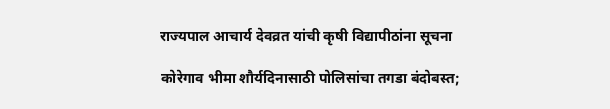राज्यपाल आचार्य देवव्रत यांची कृषी विद्यापीठांना सूचना

कोरेगाव भीमा शौर्यदिनासाठी पोलिसांचा तगडा बंदोबस्त;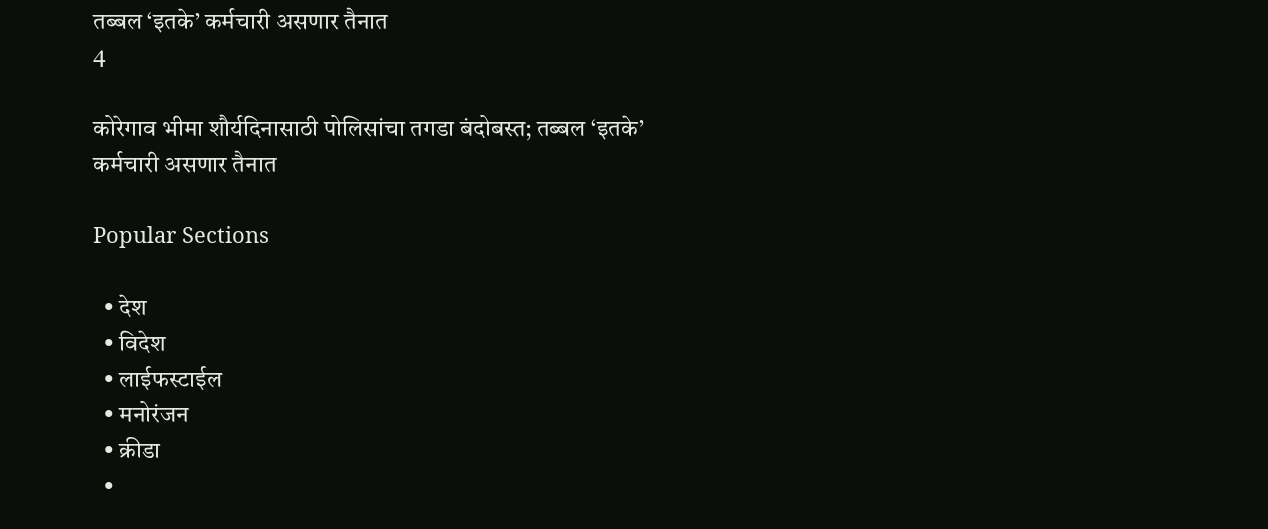तब्बल ‘इतके’ कर्मचारी असणार तैनात
4

कोरेगाव भीमा शौर्यदिनासाठी पोलिसांचा तगडा बंदोबस्त; तब्बल ‘इतके’ कर्मचारी असणार तैनात

Popular Sections

  • देश
  • विदेश
  • लाईफस्टाईल
  • मनोरंजन
  • क्रीडा
  •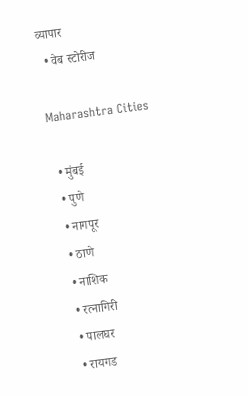व्यापार
  • वेब स्टोरीज

Maharashtra Cities

  • मुंबई
  • पुणे
  • नागपूर
  • ठाणे
  • नाशिक
  • रत्नागिरी
  • पालघर
  • रायगड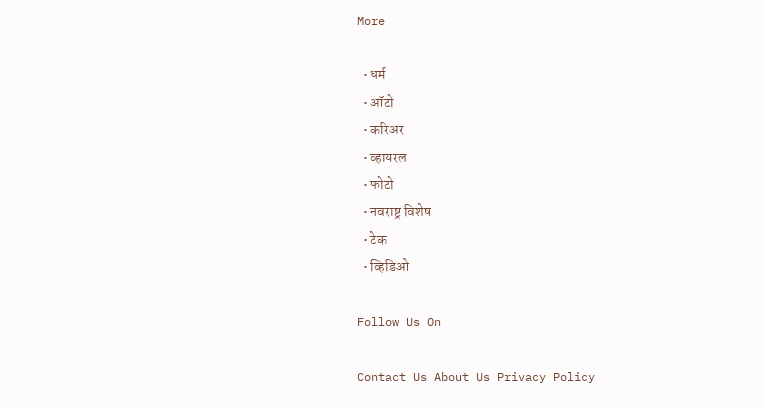More

  • धर्म
  • ऑटो
  • करिअर
  • व्हायरल
  • फोटो
  • नवराष्ट्र विशेष
  • टेक
  • व्हिडिओ

Follow Us On

Contact Us About Us Privacy Policy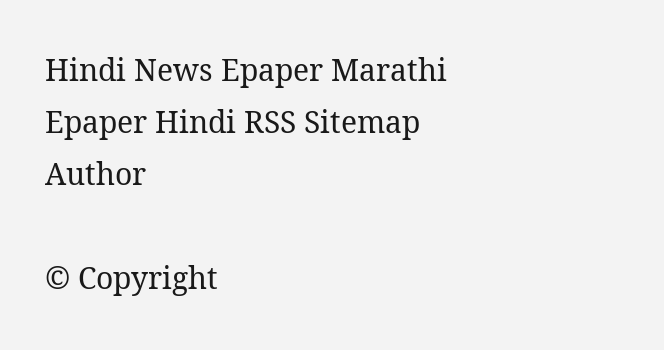Hindi News Epaper Marathi Epaper Hindi RSS Sitemap Author

© Copyright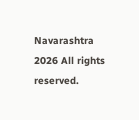Navarashtra 2026 All rights reserved.